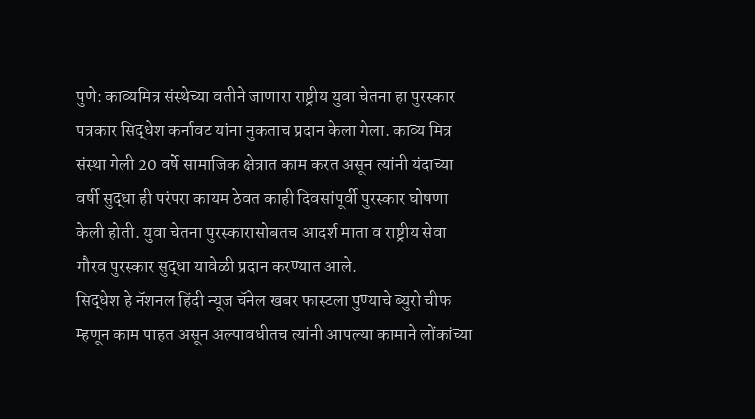पुणे: काव्यमित्र संस्थेच्या वतीने जाणारा राष्ट्रीय युवा चेतना हा पुरस्कार पत्रकार सिद्धेश कर्नावट यांना नुकताच प्रदान केला गेला. काव्य मित्र संस्था गेली 20 वर्षे सामाजिक क्षेत्रात काम करत असून त्यांनी यंदाच्या वर्षी सुद्धा ही परंपरा कायम ठेवत काही दिवसांपूर्वी पुरस्कार घोषणा केली होती. युवा चेतना पुरस्कारासोबतच आदर्श माता व राष्ट्रीय सेवा गौरव पुरस्कार सुद्धा यावेळी प्रदान करण्यात आले.
सिद्धेश हे नॅशनल हिंदी न्यूज चॅनेल खबर फास्टला पुण्याचे ब्युरो चीफ म्हणून काम पाहत असून अल्पावधीतच त्यांनी आपल्या कामाने लोंकांच्या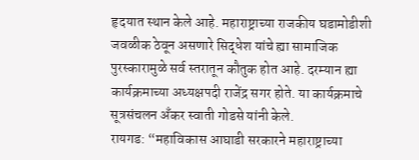हृदयात स्थान केले आहे. महाराष्ट्राच्या राजकीय घडामोडीशी जवळीक ठेवून असणारे सिद्धेश यांचे ह्या सामाजिक पुरस्कारामुळे सर्व स्तरातून कौतुक होत आहे. दरम्यान ह्या कार्यक्रमाच्या अध्यक्षपदी राजेंद्र सगर होते. या कार्यक्रमाचे सूत्रसंचलन अँकर स्वाती गोडसे यांनी केले.
रायगड: “महाविकास आघाडी सरकारने महाराष्ट्राच्या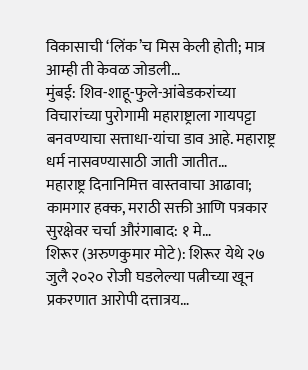विकासाची ‘लिंक’च मिस केली होती; मात्र आम्ही ती केवळ जोडली…
मुंबई: शिव-शाहू-फुले-आंबेडकरांच्या विचारांच्या पुरोगामी महाराष्ट्राला गायपट्टा बनवण्याचा सत्ताधा-यांचा डाव आहे. महाराष्ट्र धर्म नासवण्यासाठी जाती जातीत…
महाराष्ट्र दिनानिमित्त वास्तवाचा आढावा; कामगार हक्क, मराठी सक्ती आणि पत्रकार सुरक्षेवर चर्चा औरंगाबाद: १ मे…
शिरूर (अरुणकुमार मोटे): शिरूर येथे २७ जुलै २०२० रोजी घडलेल्या पत्नीच्या खून प्रकरणात आरोपी दत्तात्रय…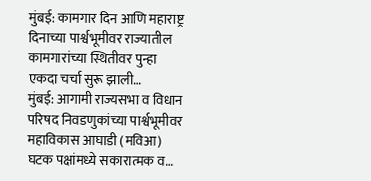मुंबई: कामगार दिन आणि महाराष्ट्र दिनाच्या पार्श्वभूमीवर राज्यातील कामगारांच्या स्थितीवर पुन्हा एकदा चर्चा सुरू झाली…
मुंबई: आगामी राज्यसभा व विधान परिषद निवडणुकांच्या पार्श्वभूमीवर महाविकास आघाडी (मविआ) घटक पक्षांमध्ये सकारात्मक व…